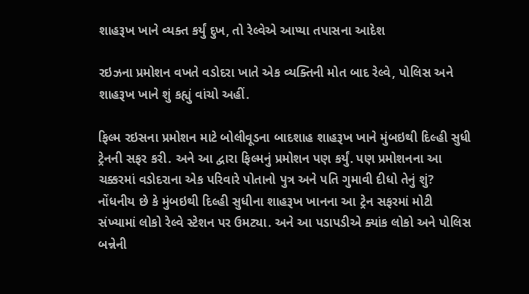શાહરૂખ ખાને વ્યક્ત કર્યું દુખ, તો રેલ્વેએ આપ્યા તપાસના આદેશ

રઇઝના પ્રમોશન વખતે વડોદરા ખાતે એક વ્યક્તિની મોત બાદ રેલ્વે, પોલિસ અને શાહરૂખ ખાને શું કહ્યું વાંચો અહીં.

ફિલ્મ રઇસના પ્રમોશન માટે બોલીવૂડના બાદશાહ શાહરૂખ ખાને મુંબઇથી દિલ્હી સુધી ટ્રેનની સફર કરી. અને આ દ્વારા ફિલ્મનું પ્રમોશન પણ કર્યું. પણ પ્રમોશનના આ ચક્કરમાં વડોદરાના એક પરિવારે પોતાનો પુત્ર અને પતિ ગુમાવી દીધો તેનું શું? નોંધનીય છે કે મુંબઇથી દિલ્હી સુધીના શાહરૂખ ખાનના આ ટ્રેન સફરમાં મોટી સંખ્યામાં લોકો રેલ્વે સ્ટેશન પર ઉમટ્યા. અને આ પડાપડીએ ક્યાંક લોકો અને પોલિસ બન્નેની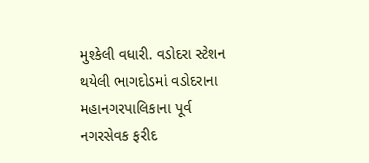મુશ્કેલી વધારી. વડોદરા સ્ટેશન થયેલી ભાગદોડમાં વડોદરાના મહાનગરપાલિકાના પૂર્વ નગરસેવક ફરીદ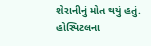શેરાનીનું મોત થયું હતું. હોસ્પિટલના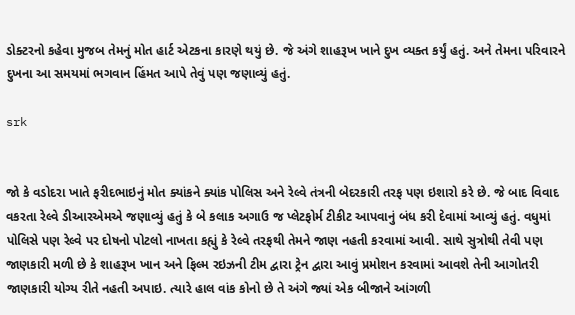ડોક્ટરનો કહેવા મુજબ તેમનું મોત હાર્ટ એટકના કારણે થયું છે. જે અંગે શાહરૂખ ખાને દુખ વ્યક્ત કર્યું હતું. અને તેમના પરિવારને દુખના આ સમયમાં ભગવાન હિંમત આપે તેવું પણ જણાવ્યું હતું.

srk


જો કે વડોદરા ખાતે ફરીદભાઇનું મોત ક્યાંકને ક્યાંક પોલિસ અને રેલ્વે તંત્રની બેદરકારી તરફ પણ ઇશારો કરે છે. જે બાદ વિવાદ વકરતા રેલ્વે ડીઆરએમએ જણાવ્યું હતું કે બે કલાક અગાઉ જ પ્લેટફોર્મ ટીકીટ આપવાનું બંધ કરી દેવામાં આવ્યું હતું. વધુમાં પોલિસે પણ રેલ્વે પર દોષનો પોટલો નાખતા કહ્યું કે રેલ્વે તરફથી તેમને જાણ નહતી કરવામાં આવી. સાથે સુત્રોથી તેવી પણ જાણકારી મળી છે કે શાહરૂખ ખાન અને ફિલ્મ રઇઝની ટીમ દ્વારા ટ્રેન દ્વારા આવું પ્રમોશન કરવામાં આવશે તેની આગોતરી જાણકારી યોગ્ય રીતે નહતી અપાઇ. ત્યારે હાલ વાંક કોનો છે તે અંગે જ્યાં એક બીજાને આંગળી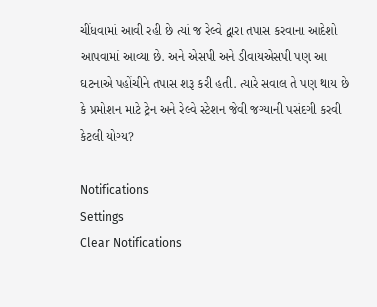ચીંધવામાં આવી રહી છે ત્યાં જ રેલ્વે દ્વારા તપાસ કરવાના આદેશો આપવામાં આવ્યા છે. અને એસપી અને ડીવાયએસપી પણ આ ઘટનાએ પહોંચીને તપાસ શરૂ કરી હતી. ત્યારે સવાલ તે પણ થાય છે કે પ્રમોશન માટે ટ્રેન અને રેલ્વે સ્ટેશન જેવી જગ્યાની પસંદગી કરવી કેટલી યોગ્ય?

Notifications
Settings
Clear Notifications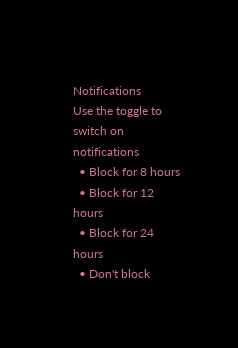Notifications
Use the toggle to switch on notifications
  • Block for 8 hours
  • Block for 12 hours
  • Block for 24 hours
  • Don't block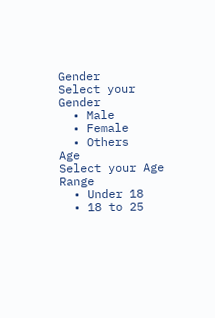Gender
Select your Gender
  • Male
  • Female
  • Others
Age
Select your Age Range
  • Under 18
  • 18 to 25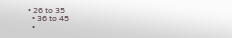• 26 to 35
  • 36 to 45
  •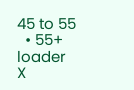45 to 55
  • 55+
loader
X